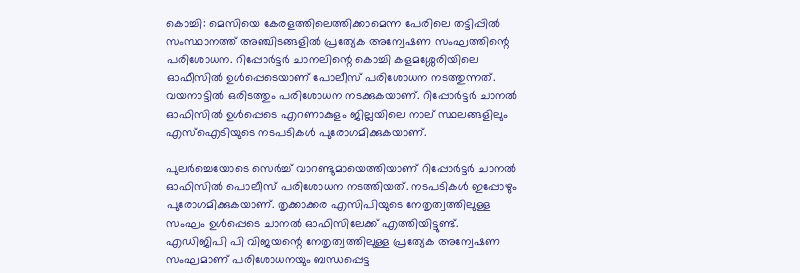കൊച്ചി: മെസിയെ കേരളത്തിലെത്തിക്കാമെന്ന പേരിലെ തട്ടിപ്പില്‍ സംസ്ഥാനത്ത് അഞ്ചിടങ്ങളില്‍ പ്രത്യേക അന്വേഷണ സംഘത്തിന്റെ പരിശോധന. റിപ്പോര്‍ട്ടര്‍ ചാനലിന്റെ കൊച്ചി കളമശ്ശേരിയിലെ ഓഫീസില്‍ ഉള്‍പ്പെടെയാണ് പോലീസ് പരിശോധന നടത്തുന്നത്. വയനാട്ടില്‍ ഒരിടത്തും പരിശോധന നടക്കുകയാണ്. റിപ്പോര്‍ട്ടര്‍ ചാനല്‍ ഓഫിസില്‍ ഉള്‍പ്പെടെ എറണാകുളം ജില്ലയിലെ നാല് സ്ഥലങ്ങളിലും എസ്‌ഐടിയുടെ നടപടികള്‍ പുരോഗമിക്കുകയാണ്.

പുലര്‍ച്ചെയോടെ സെര്‍ച്ച് വാറണ്ടുമായെത്തിയാണ് റിപ്പോര്‍ട്ടര്‍ ചാനല്‍ ഓഫിസില്‍ പൊലീസ് പരിശോധന നടത്തിയത്. നടപടികള്‍ ഇപ്പോഴും പുരോഗമിക്കുകയാണ്. തൃക്കാക്കര എസിപിയുടെ നേതൃത്വത്തിലുള്ള സംഘം ഉള്‍പ്പെടെ ചാനല്‍ ഓഫിസിലേക്ക് എത്തിയിട്ടുണ്ട്. എഡിജിപി പി വിജയന്റെ നേതൃത്വത്തിലുള്ള പ്രത്യേക അന്വേഷണ സംഘമാണ് പരിശോധനയും ബന്ധപ്പെട്ട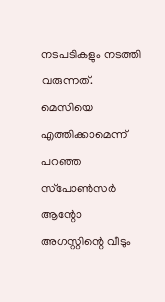നടപടികളും നടത്തി വരുന്നത്. മെസിയെ എത്തിക്കാമെന്ന് പറഞ്ഞ സ്‌പോണ്‍സര്‍ ആന്റോ അഗസ്റ്റിന്റെ വീടും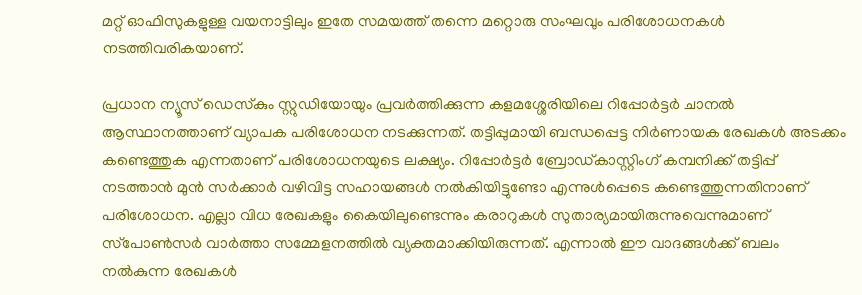മറ്റ് ഓഫിസുകളുള്ള വയനാട്ടിലും ഇതേ സമയത്ത് തന്നെ മറ്റൊരു സംഘവും പരിശോധനകള്‍ നടത്തിവരികയാണ്.

പ്രധാന ന്യൂസ് ഡെസ്‌കും സ്റ്റുഡിയോയും പ്രവര്‍ത്തിക്കുന്ന കളമശ്ശേരിയിലെ റിപ്പോര്‍ട്ടര്‍ ചാനല്‍ ആസ്ഥാനത്താണ് വ്യാപക പരിശോധന നടക്കുന്നത്. തട്ടിപ്പുമായി ബന്ധപ്പെട്ട നിര്‍ണായക രേഖകള്‍ അടക്കം കണ്ടെത്തുക എന്നതാണ് പരിശോധനയുടെ ലക്ഷ്യം. റിപ്പോര്‍ട്ടര്‍ ബ്രോഡ്കാസ്റ്റിംഗ് കമ്പനിക്ക് തട്ടിപ്പ് നടത്താന്‍ മുന്‍ സര്‍ക്കാര്‍ വഴിവിട്ട സഹായങ്ങള്‍ നല്‍കിയിട്ടുണ്ടോ എന്നുള്‍പ്പെടെ കണ്ടെത്തുന്നതിനാണ് പരിശോധന. എല്ലാ വിധ രേഖകളും കൈയിലുണ്ടെന്നും കരാറുകള്‍ സുതാര്യമായിരുന്നുവെന്നുമാണ് സ്‌പോണ്‍സര്‍ വാര്‍ത്താ സമ്മേളനത്തില്‍ വ്യക്തമാക്കിയിരുന്നത്. എന്നാല്‍ ഈ വാദങ്ങള്‍ക്ക് ബലം നല്‍കുന്ന രേഖകള്‍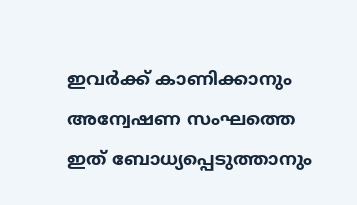ഇവര്‍ക്ക് കാണിക്കാനും അന്വേഷണ സംഘത്തെ ഇത് ബോധ്യപ്പെടുത്താനും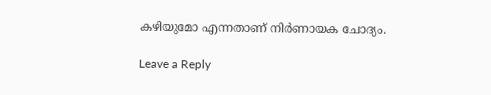കഴിയുമോ എന്നതാണ് നിര്‍ണായക ചോദ്യം.

Leave a Reply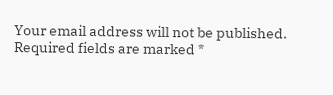Your email address will not be published. Required fields are marked *